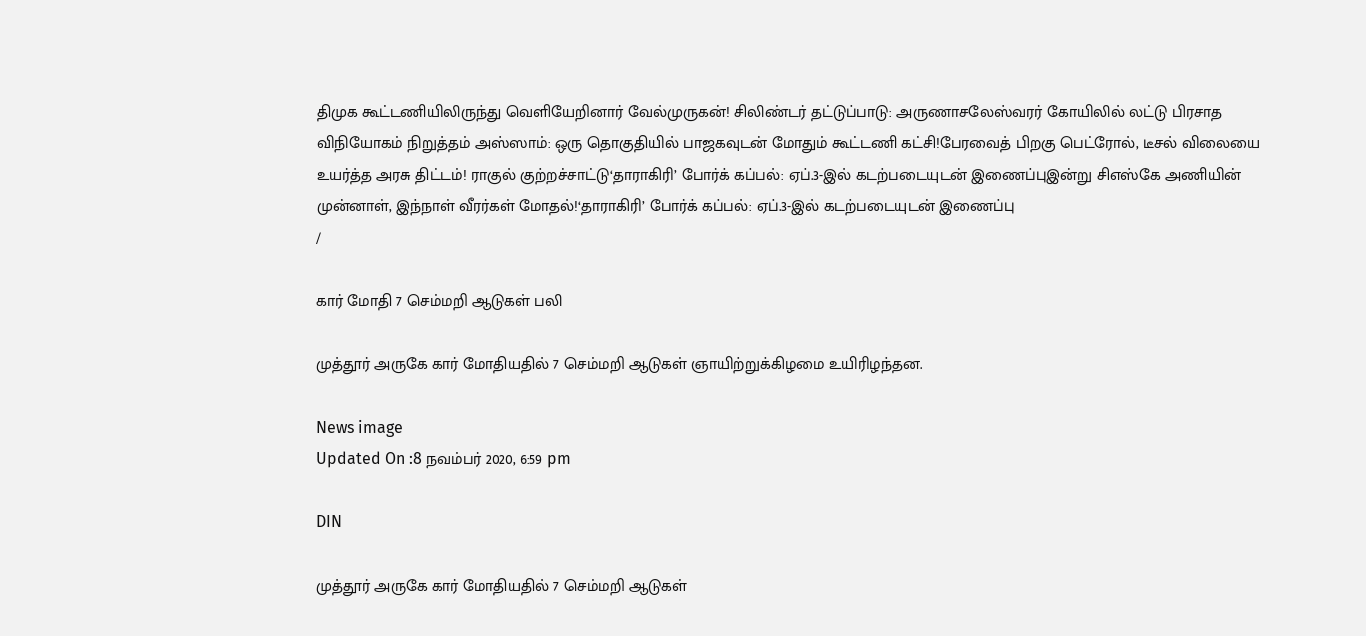திமுக கூட்டணியிலிருந்து வெளியேறினார் வேல்முருகன்! சிலிண்டர் தட்டுப்பாடு: அருணாசலேஸ்வரர் கோயிலில் லட்டு பிரசாத விநியோகம் நிறுத்தம் அஸ்ஸாம்: ஒரு தொகுதியில் பாஜகவுடன் மோதும் கூட்டணி கட்சி!பேரவைத் பிறகு பெட்ரோல், டீசல் விலையை உயர்த்த அரசு திட்டம்! ராகுல் குற்றச்சாட்டு‘தாராகிரி’ போர்க் கப்பல்: ஏப்.3-இல் கடற்படையுடன் இணைப்புஇன்று சிஎஸ்கே அணியின் முன்னாள், இந்நாள் வீரர்கள் மோதல்!‘தாராகிரி’ போர்க் கப்பல்: ஏப்.3-இல் கடற்படையுடன் இணைப்பு
/

கார் மோதி 7 செம்மறி ஆடுகள் பலி

முத்தூர் அருகே கார் மோதியதில் 7 செம்மறி ஆடுகள் ஞாயிற்றுக்கிழமை உயிரிழந்தன.

News image
Updated On :8 நவம்பர் 2020, 6:59 pm

DIN

முத்தூர் அருகே கார் மோதியதில் 7 செம்மறி ஆடுகள்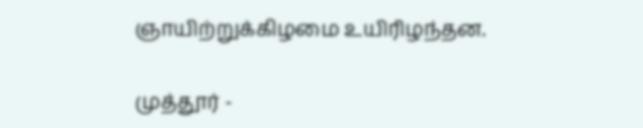ஞாயிற்றுக்கிழமை உயிரிழந்தன.

முத்தூர் -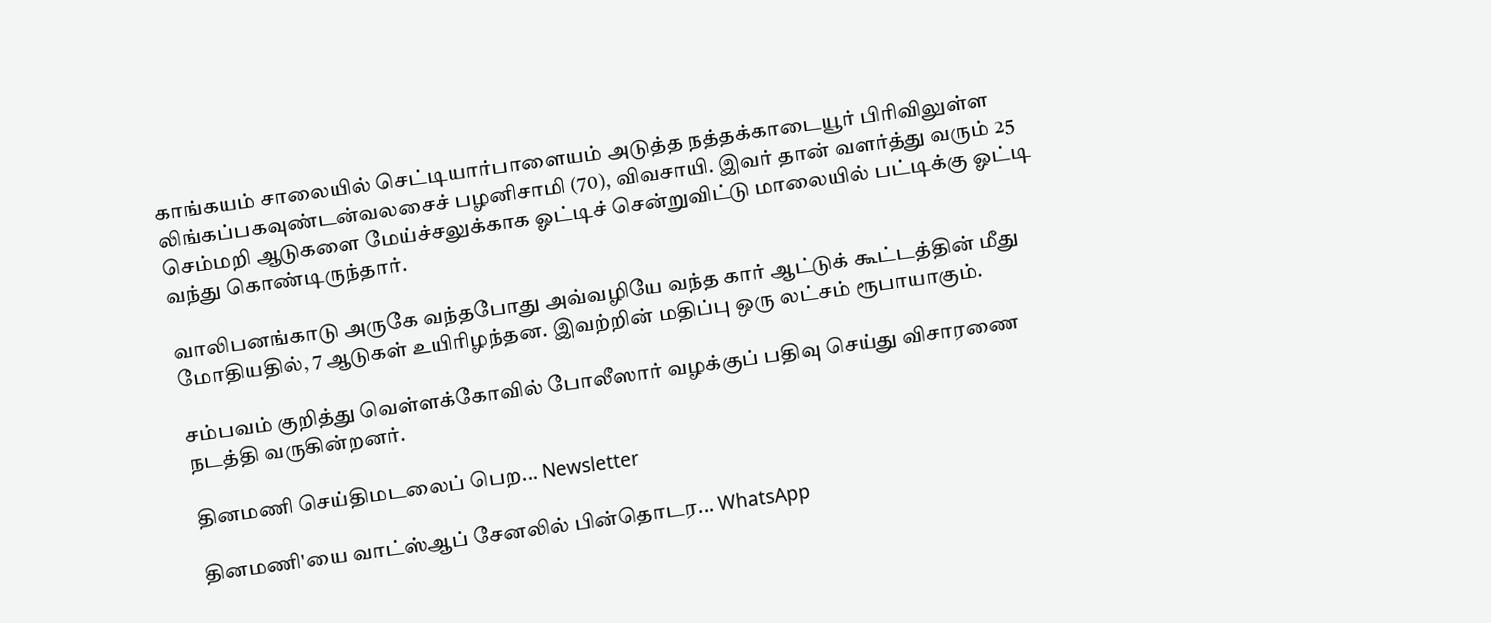காங்கயம் சாலையில் செட்டியார்பாளையம் அடுத்த நத்தக்காடையூர் பிரிவிலுள்ள லிங்கப்பகவுண்டன்வலசைச் பழனிசாமி (70), விவசாயி. இவர் தான் வளர்த்து வரும் 25 செம்மறி ஆடுகளை மேய்ச்சலுக்காக ஓட்டிச் சென்றுவிட்டு மாலையில் பட்டிக்கு ஓட்டி வந்து கொண்டிருந்தார்.

வாலிபனங்காடு அருகே வந்தபோது அவ்வழியே வந்த கார் ஆட்டுக் கூட்டத்தின் மீது மோதியதில், 7 ஆடுகள் உயிரிழந்தன. இவற்றின் மதிப்பு ஒரு லட்சம் ரூபாயாகும்.

சம்பவம் குறித்து வெள்ளக்கோவில் போலீஸார் வழக்குப் பதிவு செய்து விசாரணை நடத்தி வருகின்றனர்.

தினமணி செய்திமடலைப் பெற... Newsletter

தினமணி'யை வாட்ஸ்ஆப் சேனலில் பின்தொடர... WhatsApp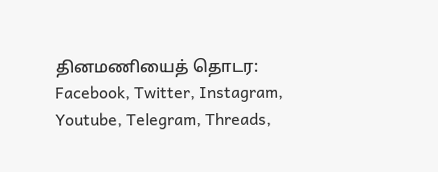தினமணியைத் தொடர: Facebook, Twitter, Instagram, Youtube, Telegram, Threads,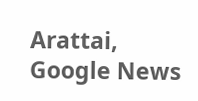Arattai, Google News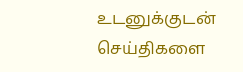உடனுக்குடன் செய்திகளை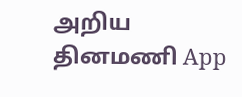அறிய தினமணி App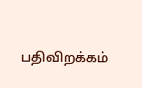பதிவிறக்கம்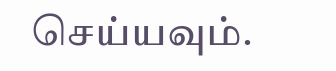செய்யவும்.